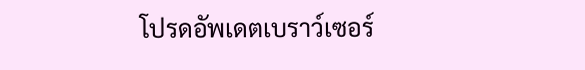โปรดอัพเดตเบราว์เซอร์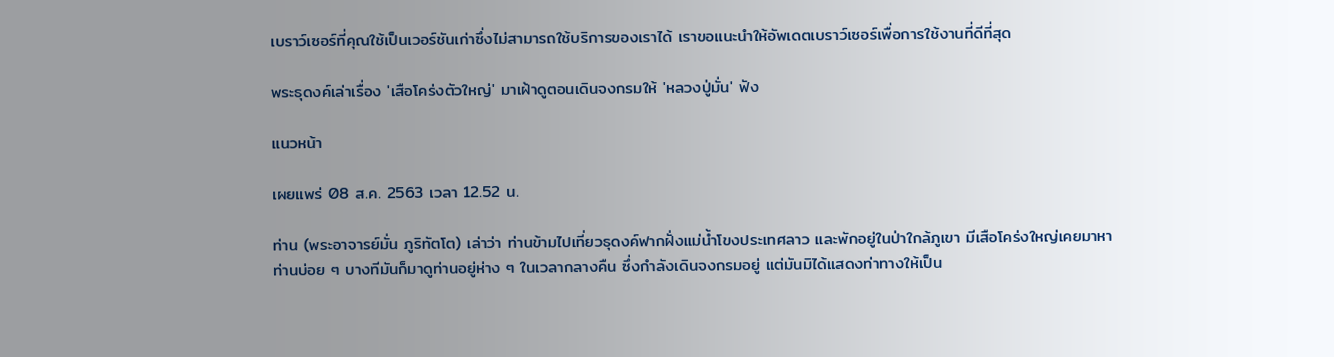เบราว์เซอร์ที่คุณใช้เป็นเวอร์ชันเก่าซึ่งไม่สามารถใช้บริการของเราได้ เราขอแนะนำให้อัพเดตเบราว์เซอร์เพื่อการใช้งานที่ดีที่สุด

พระธุดงค์เล่าเรื่อง 'เสือโคร่งตัวใหญ่' มาเฝ้าดูตอนเดินจงกรมให้ 'หลวงปู่มั่น' ฟัง

แนวหน้า

เผยแพร่ 08 ส.ค. 2563 เวลา 12.52 น.

ท่าน (พระอาจารย์มั่น ภูริทัตโต) เล่าว่า ท่านข้ามไปเที่ยวธุดงค์ฟากฝั่งแม่น้ำโขงประเทศลาว และพักอยู่ในป่าใกล้ภูเขา มีเสือโคร่งใหญ่เคยมาหาท่านบ่อย ๆ บางทีมันก็มาดูท่านอยู่ห่าง ๆ ในเวลากลางคืน ซึ่งกำลังเดินจงกรมอยู่ แต่มันมิได้แสดงท่าทางให้เป็น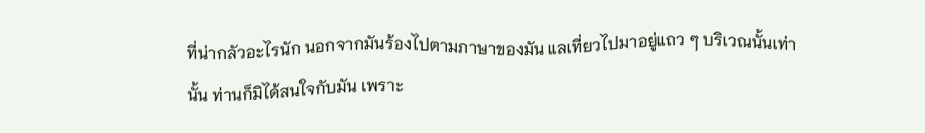ที่น่ากลัวอะไรนัก นอกจากมันร้องไปตามภาษาของมัน แลเที่ยวไปมาอยู่แถว ๆ บริเวณนั้นเท่านั้น ท่านก็มิได้สนใจกับมัน เพราะ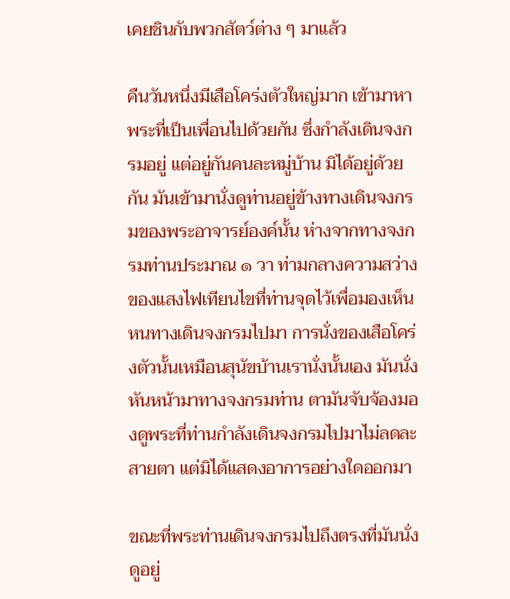เคยชินกับพวกสัตว์ต่าง ๆ มาแล้ว

คืนวันหนึ่งมีเสือโคร่งตัวใหญ่มาก เข้ามาหาพระที่เป็นเพื่อนไปด้วยกัน ซึ่งกำลังเดินจงกรมอยู่ แต่อยู่กันคนละหมู่บ้าน มิได้อยู่ด้วยกัน มันเข้ามานั่งดูท่านอยู่ข้างทางเดินจงกรมของพระอาจารย์องค์นั้น ห่างจากทางจงกรมท่านประมาณ ๑ วา ท่ามกลางความสว่างของแสงไฟเทียนไขที่ท่านจุดไว้เพื่อมองเห็นหนทางเดินจงกรมไปมา การนั่งของเสือโคร่งตัวนั้นเหมือนสุนัขบ้านเรานั่งนั้นเอง มันนั่งหันหน้ามาทางจงกรมท่าน ตามันจับจ้องมองดูพระที่ท่านกำลังเดินจงกรมไปมาไม่ลดละสายตา แต่มิได้แสดงอาการอย่างใดออกมา

ขณะที่พระท่านเดินจงกรมไปถึงตรงที่มันนั่งดูอยู่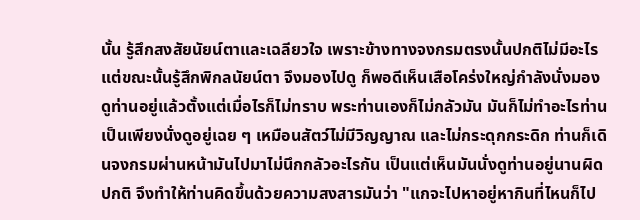นั้น รู้สึกสงสัยนัยน์ตาและเฉลียวใจ เพราะข้างทางจงกรมตรงนั้นปกติไม่มีอะไร แต่ขณะนั้นรู้สึกพิกลนัยน์ตา จึงมองไปดู ก็พอดีเห็นเสือโคร่งใหญ่กำลังนั่งมองดูท่านอยู่แล้วตั้งแต่เมื่อไรก็ไม่ทราบ พระท่านเองก็ไม่กลัวมัน มันก็ไม่ทำอะไรท่าน เป็นเพียงนั่งดูอยู่เฉย ๆ เหมือนสัตว์ไม่มีวิญญาณ และไม่กระดุกกระดิก ท่านก็เดินจงกรมผ่านหน้ามันไปมาไม่นึกกลัวอะไรกัน เป็นแต่เห็นมันนั่งดูท่านอยู่นานผิดปกติ จึงทำให้ท่านคิดขึ้นด้วยความสงสารมันว่า "แกจะไปหาอยู่หากินที่ไหนก็ไป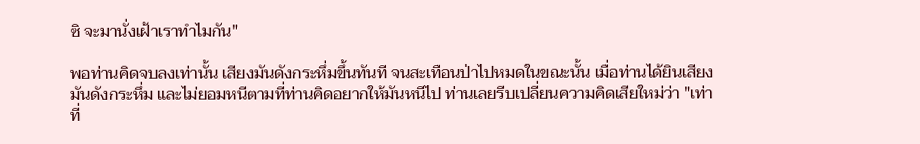ซิ จะมานั่งเฝ้าเราทำไมกัน"

พอท่านคิดจบลงเท่านั้น เสียงมันดังกระหึ่มขึ้นทันที จนสะเทือนป่าไปหมดในขณะนั้น เมื่อท่านได้ยินเสียงมันดังกระหึ่ม และไม่ยอมหนีตามที่ท่านคิดอยากให้มันหนีไป ท่านเลยรีบเปลี่ยนความคิดเสียใหม่ว่า "เท่าที่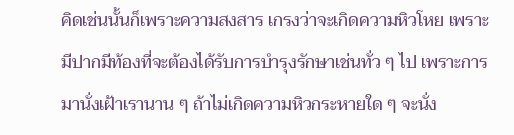คิดเช่นนั้นก็เพราะความสงสาร เกรงว่าจะเกิดความหิวโหย เพราะมีปากมีท้องที่จะต้องได้รับการบำรุงรักษาเช่นทั่ว ๆ ไป เพราะการมานั่งเฝ้าเรานาน ๆ ถ้าไม่เกิดความหิวกระหายใด ๆ จะนั่ง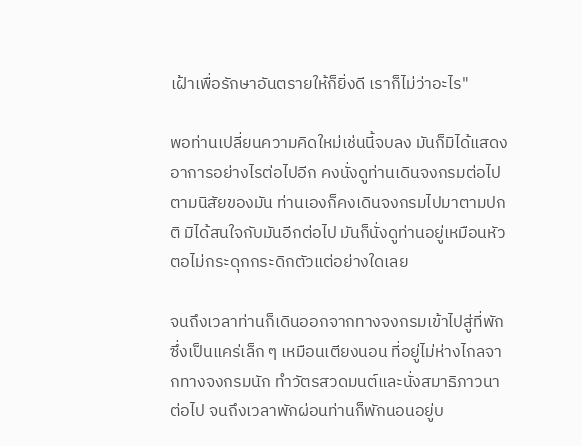เฝ้าเพื่อรักษาอันตรายให้ก็ยิ่งดี เราก็ไม่ว่าอะไร"

พอท่านเปลี่ยนความคิดใหม่เช่นนี้จบลง มันก็มิได้แสดงอาการอย่างไรต่อไปอีก คงนั่งดูท่านเดินจงกรมต่อไปตามนิสัยของมัน ท่านเองก็คงเดินจงกรมไปมาตามปกติ มิได้สนใจกับมันอีกต่อไป มันก็นั่งดูท่านอยู่เหมือนหัวตอไม่กระดุกกระดิกตัวแต่อย่างใดเลย

จนถึงเวลาท่านก็เดินออกจากทางจงกรมเข้าไปสู่ที่พักซึ่งเป็นแคร่เล็ก ๆ เหมือนเตียงนอน ที่อยู่ไม่ห่างไกลจากทางจงกรมนัก ทำวัตรสวดมนต์และนั่งสมาธิภาวนาต่อไป จนถึงเวลาพักผ่อนท่านก็พักนอนอยู่บ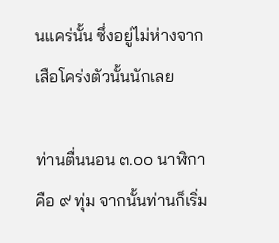นแคร่นั้น ซึ่งอยู่ไม่ห่างจากเสือโคร่งตัวนั้นนักเลย

ท่านตื่นนอน ๓.๐๐ นาฬิกา คือ ๙ ทุ่ม จากนั้นท่านก็เริ่ม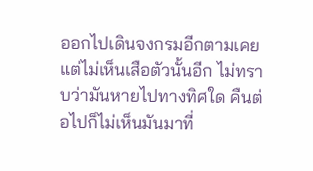ออกไปเดินจงกรมอีกตามเคย แต่ไม่เห็นเสือตัวนั้นอีก ไม่ทราบว่ามันหายไปทางทิศใด คืนต่อไปก็ไม่เห็นมันมาที่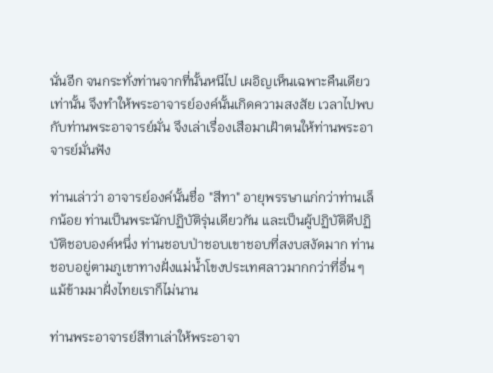นั่นอีก จนกระทั่งท่านจากที่นั้นหนีไป เผอิญเห็นเฉพาะคืนเดียวเท่านั้น จึงทำให้พระอาจารย์องค์นั้นเกิดความสงสัย เวลาไปพบกับท่านพระอาจารย์มั่น จึงเล่าเรื่องเสือมาเฝ้าตนให้ท่านพระอาจารย์มั่นฟัง

ท่านเล่าว่า อาจารย์องค์นั้นชื่อ "สีทา" อายุพรรษาแก่กว่าท่านเล็กน้อย ท่านเป็นพระนักปฏิบัติรุ่นเดียวกัน และเป็นผู้ปฏิบัติดีปฏิบัติชอบองค์หนึ่ง ท่านชอบป่าชอบเขาชอบที่สงบสงัดมาก ท่านชอบอยู่ตามภูเขาทางฝั่งแม่น้ำโขงประเทศลาวมากกว่าที่อื่น ๆ แม้ข้ามมาฝั่งไทยเราก็ไม่นาน

ท่านพระอาจารย์สีทาเล่าให้พระอาจา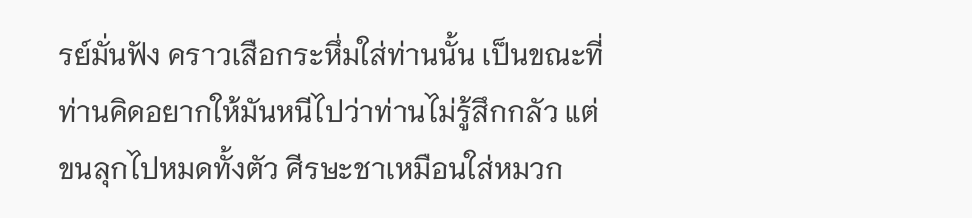รย์มั่นฟัง คราวเสือกระหึ่มใส่ท่านนั้น เป็นขณะที่ท่านคิดอยากให้มันหนีไปว่าท่านไม่รู้สึกกลัว แต่ขนลุกไปหมดทั้งตัว ศีรษะชาเหมือนใส่หมวก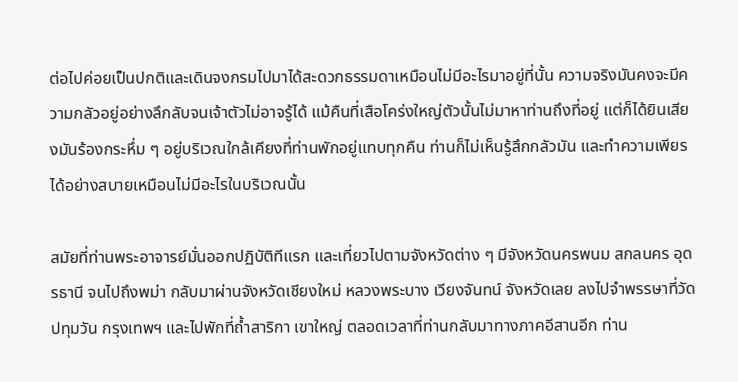ต่อไปค่อยเป็นปกติและเดินจงกรมไปมาได้สะดวกธรรมดาเหมือนไม่มีอะไรมาอยู่ที่นั้น ความจริงมันคงจะมีความกลัวอยู่อย่างลึกลับจนเจ้าตัวไม่อาจรู้ได้ แม้คืนที่เสือโคร่งใหญ่ตัวนั้นไม่มาหาท่านถึงที่อยู่ แต่ก็ได้ยินเสียงมันร้องกระหึ่ม ๆ อยู่บริเวณใกล้เคียงที่ท่านพักอยู่แทบทุกคืน ท่านก็ไม่เห็นรู้สึกกลัวมัน และทำความเพียรได้อย่างสบายเหมือนไม่มีอะไรในบริเวณนั้น

สมัยที่ท่านพระอาจารย์มั่นออกปฏิบัติทีแรก และเที่ยวไปตามจังหวัดต่าง ๆ มีจังหวัดนครพนม สกลนคร อุดรธานี จนไปถึงพม่า กลับมาผ่านจังหวัดเชียงใหม่ หลวงพระบาง เวียงจันทน์ จังหวัดเลย ลงไปจำพรรษาที่วัดปทุมวัน กรุงเทพฯ และไปพักที่ถ้ำสาริกา เขาใหญ่ ตลอดเวลาที่ท่านกลับมาทางภาคอีสานอีก ท่าน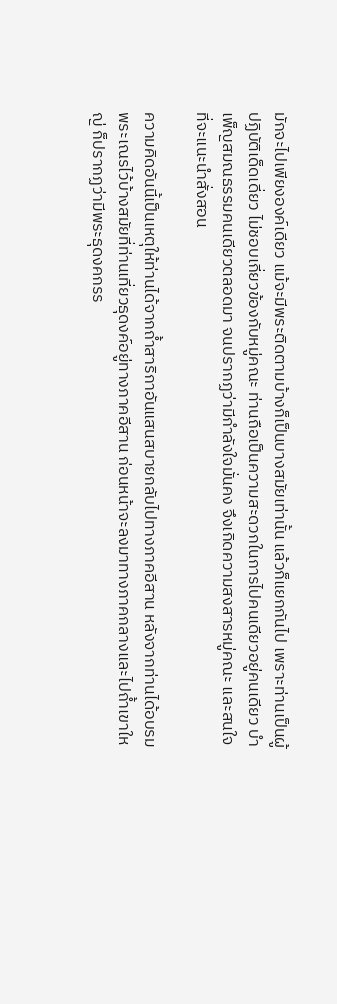มักจะไปเพียงองค์เดียว แม้จะมีพระติดตามบ้างก็เป็นบางสมัยเท่านั้น แล้วก็แยกกันไป เพราะท่านเป็นผู้ปฏิบัติเด็ดเดี่ยว ไม่ชอบเกี่ยวข้องกับหมู่คณะ ท่านถือเป็นความสะดวกในการไปคนเดียวอยู่คนเดียว บำเพ็ญสมณธรรมคนเดียวตลอดมา จนปรากฏว่ามีกำลังใจมั่นคง จึงเกิดความสงสารหมู่คณะ และสนใจที่จะแนะนำสั่งสอน

ความคิดอันนี้เป็นเหตุให้ท่านได้จากถ้ำสาริกาอันแสนสบายกลับไปทางภาคอีสาน หลังจากท่านได้อบรมพระเณรไว้บ้างสมัยที่ท่านเที่ยวธุดงค์อยู่ทางภาคอีสาน ก่อนหน้าจะลงมาทางภาคกลางและไปถ้ำเขาใหญ่ ก็ปรากฏว่ามีพระธุดงคกรร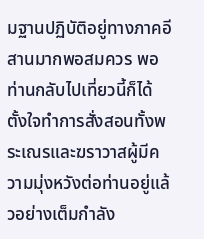มฐานปฏิบัติอยู่ทางภาคอีสานมากพอสมควร พอท่านกลับไปเที่ยวนี้ก็ได้ตั้งใจทำการสั่งสอนทั้งพระเณรและฆราวาสผู้มีความมุ่งหวังต่อท่านอยู่แล้วอย่างเต็มกำลัง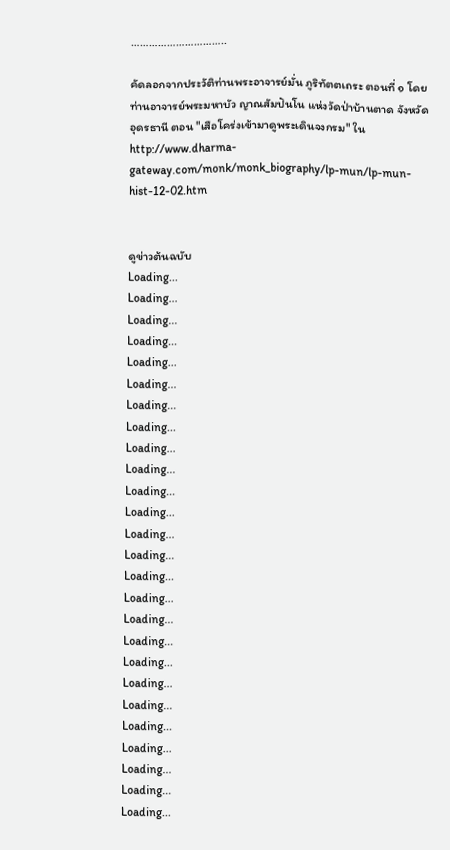…………………………..

คัดลอกจากประวัติท่านพระอาจารย์มั่น ภูริทัตตเถระ ตอนที่ ๑ โดยท่านอาจารย์พระมหาบัว ญาณสัมปันโน แห่งวัดป่าบ้านตาด จังหวัดอุดรธานี ตอน "เสือโคร่งเข้ามาดูพระเดินจงกรม" ใน http://www.dharma-gateway.com/monk/monk_biography/lp-mun/lp-mun-hist-12-02.htm


ดูข่าวต้นฉบับ
Loading...
Loading...
Loading...
Loading...
Loading...
Loading...
Loading...
Loading...
Loading...
Loading...
Loading...
Loading...
Loading...
Loading...
Loading...
Loading...
Loading...
Loading...
Loading...
Loading...
Loading...
Loading...
Loading...
Loading...
Loading...
Loading...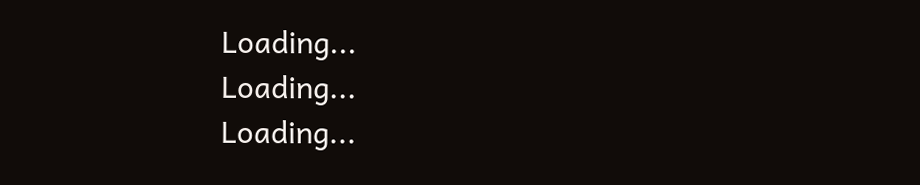Loading...
Loading...
Loading...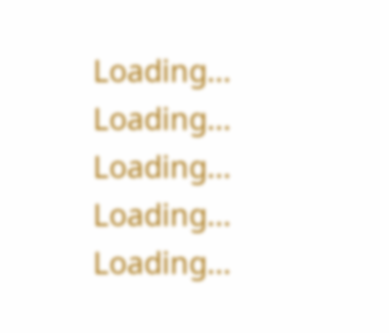Loading...
Loading...
Loading...
Loading...
Loading...